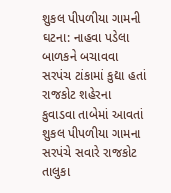શુકલ પીપળીયા ગામની ઘટના: નાહવા પડેલા બાળકને બચાવવા સરપંચ ટાંકામાં કુદ્યા હતાં
રાજકોટ શહેરના કુવાડવા તાબેમાં આવતાં શુકલ પીપળીયા ગામના સરપંચે સવારે રાજકોટ તાલુકા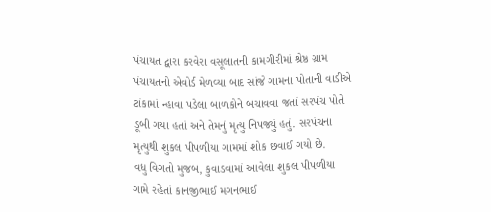પંચાયત દ્વારા કરવેરા વસૂલાતની કામગીરીમાં શ્રેષ્ઠ ગ્રામ પંચાયતનો એવોર્ડ મેળવ્યા બાદ સાંજે ગામના પોતાની વાડીએ ટાંકામાં ન્હાવા પડેલા બાળકોને બચાવવા જતાં સરપંચ પોતે ડૂબી ગયા હતાં અને તેમનું મૃત્યુ નિપજ્યું હતું. સરપંચના મૃત્યુથી શુકલ પીપળીયા ગામમાં શોક છવાઈ ગયો છે.
વધુ વિગતો મુજબ, કુવાડવામાં આવેલા શુકલ પીપળીયા ગામે રહેતાં કાનજીભાઈ મગનભાઈ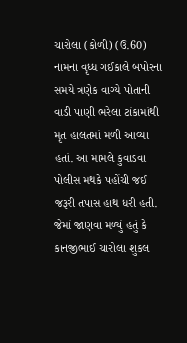ચારોલા (કોળી) (ઉ.60) નામના વૃધ્ધ ગઈકાલે બપોરના સમયે ત્રણેક વાગ્યે પોતાની વાડી પાણી ભરેલા ટાંકામાંથી મૃત હાલતમાં મળી આવ્યા હતાં. આ મામલે કુવાડવા પોલીસ મથકે પહોંચી જઈ જરૂરી તપાસ હાથ ધરી હતી. જેમાં જાણવા મળ્યું હતું કે કાનજીભાઈ ચારોલા શુકલ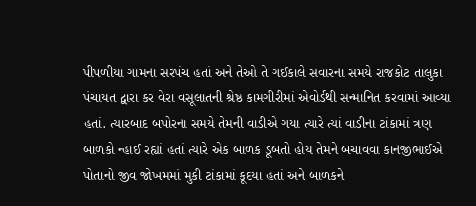પીપળીયા ગામના સરપંચ હતાં અને તેઓ તે ગઈકાલે સવારના સમયે રાજકોટ તાલુકા પંચાયત દ્વારા કર વેરા વસૂલાતની શ્રેષ્ઠ કામગીરીમાં એવોર્ડથી સન્માનિત કરવામાં આવ્યા હતાં. ત્યારબાદ બપોરના સમયે તેમની વાડીએ ગયા ત્યારે ત્યાં વાડીના ટાંકામાં ત્રણ બાળકો ન્હાઈ રહ્યાં હતાં ત્યારે એક બાળક ડૂબતો હોય તેમને બચાવવા કાનજીભાઈએ પોતાનો જીવ જોખમમાં મુકી ટાંકામાં કૂદયા હતાં અને બાળકને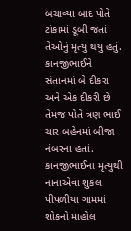બચાવ્યા બાદ પોતે ટાંકામાં ડૂબી જતાં તેઓનું મૃત્યુ થયુ હતું.
કાનજીભાઈને સંતાનમાં બે દીકરા અને એક દીકરી છે તેમજ પોતે ત્રણ ભાઈ ચાર બહેનમાં બીજા નંબરના હતાં. કાનજીભાઈના મૃત્યુથી નાનાએવા શુકલ પીપળીયા ગામમાં શોકનો માહોલ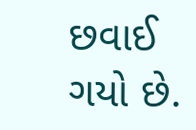છવાઈ ગયો છે.